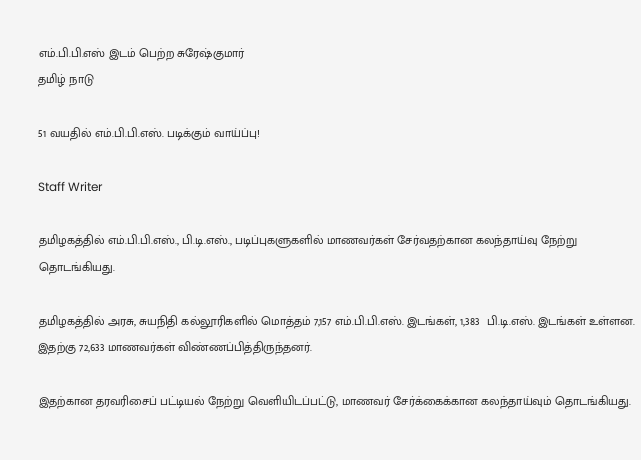எம்.பி.பி.எஸ் இடம் பெற்ற சுரேஷ்குமார்
தமிழ் நாடு

51 வயதில் எம்.பி.பி.எஸ். படிக்கும் வாய்ப்பு!

Staff Writer

தமிழகத்தில் எம்.பி.பி.எஸ்., பி.டி.எஸ்., படிப்புகளுகளில் மாணவர்கள் சேர்வதற்கான கலந்தாய்வு நேற்று தொடங்கியது.

தமிழகத்தில் அரசு, சுயநிதி கல்லூரிகளில் மொத்தம் 7,157 எம்.பி.பி.எஸ். இடங்கள், 1,383  பி.டி.எஸ். இடங்கள் உள்ளன. இதற்கு 72,633 மாணவர்கள் விண்ணப்பித்திருந்தனர்.

இதற்கான தரவரிசைப் பட்டியல் நேற்று வெளியிடப்பட்டு, மாணவர் சேர்க்கைக்கான கலந்தாய்வும் தொடங்கியது.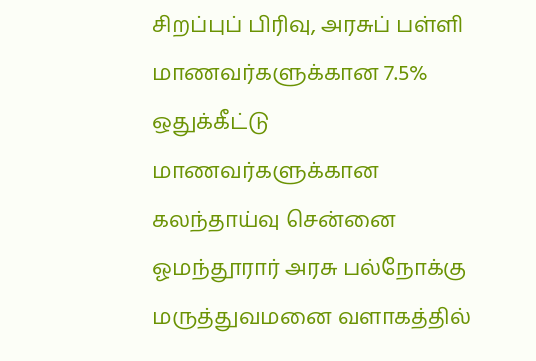சிறப்புப் பிரிவு, அரசுப் பள்ளி மாணவர்களுக்கான 7.5% ஒதுக்கீட்டு மாணவர்களுக்கான கலந்தாய்வு சென்னை ஓமந்தூரார் அரசு பல்நோக்கு மருத்துவமனை வளாகத்தில்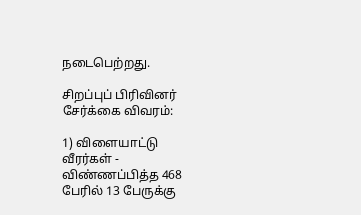நடைபெற்றது.

சிறப்புப் பிரிவினர் சேர்க்கை விவரம்:

1) விளையாட்டு வீரர்கள் - விண்ணப்பித்த 468 பேரில் 13 பேருக்கு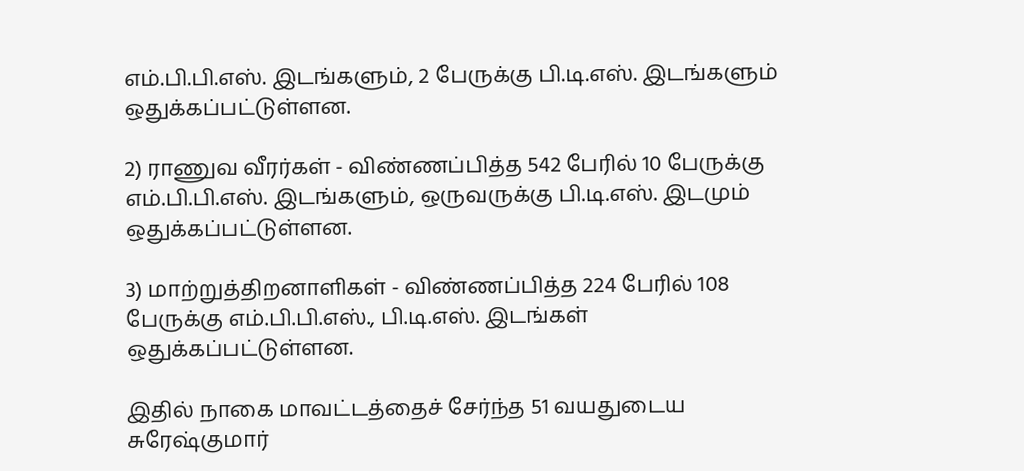எம்.பி.பி.எஸ். இடங்களும், 2 பேருக்கு பி.டி.எஸ். இடங்களும் ஒதுக்கப்பட்டுள்ளன.

2) ராணுவ வீரர்கள் - விண்ணப்பித்த 542 பேரில் 10 பேருக்கு எம்.பி.பி.எஸ். இடங்களும், ஒருவருக்கு பி.டி.எஸ். இடமும் ஒதுக்கப்பட்டுள்ளன.

3) மாற்றுத்திறனாளிகள் - விண்ணப்பித்த 224 பேரில் 108 பேருக்கு எம்.பி.பி.எஸ்., பி.டி.எஸ். இடங்கள் ஒதுக்கப்பட்டுள்ளன.

இதில் நாகை மாவட்டத்தைச் சேர்ந்த 51 வயதுடைய சுரேஷ்குமார்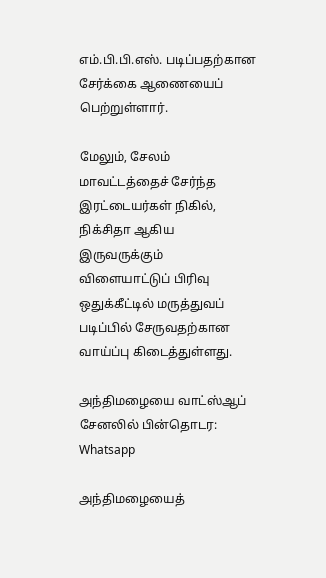எம்.பி.பி.எஸ். படிப்பதற்கான சேர்க்கை ஆணையைப் பெற்றுள்ளார்.

மேலும், சேலம் மாவட்டத்தைச் சேர்ந்த இரட்டையர்கள் நிகில், நிக்சிதா ஆகிய இருவருக்கும் விளையாட்டுப் பிரிவு ஒதுக்கீட்டில் மருத்துவப் படிப்பில் சேருவதற்கான வாய்ப்பு கிடைத்துள்ளது.

அந்திமழையை வாட்ஸ்ஆப் சேனலில் பின்தொடர: Whatsapp

அந்திமழையைத்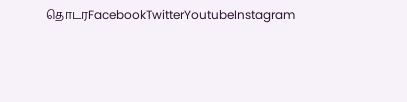தொடரFacebookTwitterYoutubeInstagram